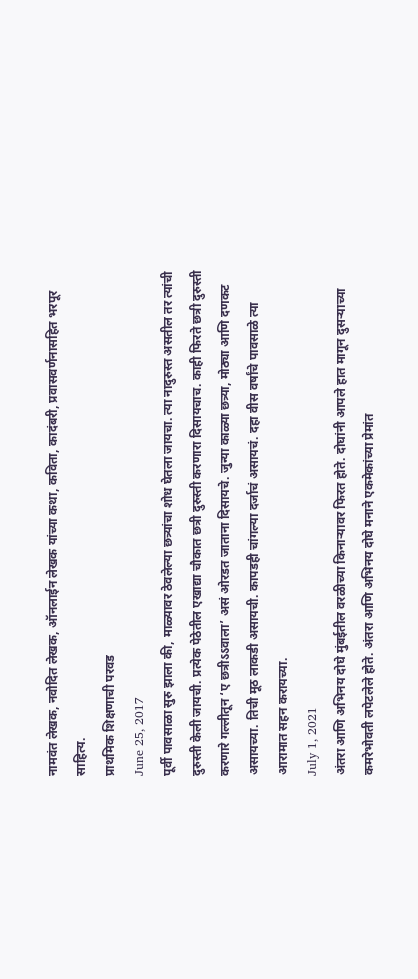नामवंत लेखक, नवोदित लेखक, ऑनलाईन लेखक यांच्या कथा, कविता, कादंबरी, प्रवासवर्णनासहित भरपूर साहित्य.
प्राथमिक शिक्षणाची परवड
June 25, 2017
पूर्वी पावसाळा सुरु झाला की, माळ्यावर ठेवलेल्या छत्र्यांचा शोध घेतला जायचा. त्या नादुरुस्त असतील तर त्यांची दुरुस्ती केली जायची. प्रत्येक पेठेतील एखाद्या चौकात छत्री दुरुस्ती करणारा दिसायचाच. काही फिरते छत्री दुरुस्ती करणारे गल्लीतून ‘ए छत्रीऽऽवाला’ असं ओरडत जाताना दिसायचे. जुन्या काळ्या छत्र्या, मोठ्या आणि दणकट असायच्या. तिची मूठ लाकडी असायची. कापडही चांगल्या दर्जाचं असायचं. दहा वीस वर्षांचे पावसाळे त्या आरामात सहन करायच्या.
July 1, 2021
अंतरा आणि अभिनय दोघे मुंबईतील वरळीच्या किनाऱ्यावर फिरत होते. दोघांनी आपले हात मागून दुसऱ्याच्या कमरेभोवती लपेटलेले होते. अंतरा आणि अभिनय दोघे मनाने एकमेकांच्या प्रेमांत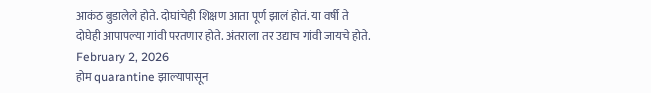आकंठ बुडालेले होते. दोघांचेही शिक्षण आता पूर्ण झालं होतं. या वर्षी ते दोघेही आपापल्या गांवी परतणार होते. अंतराला तर उद्याच गांवी जायचे होते.
February 2, 2026
होम quarantine झाल्यापासून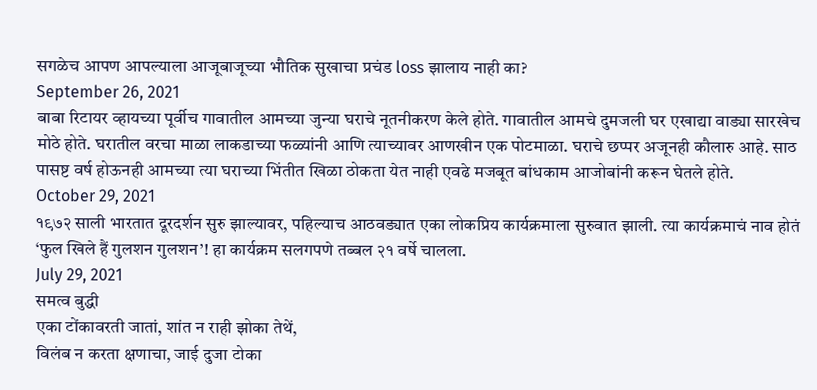सगळेच आपण आपल्याला आजूबाजूच्या भौतिक सुखाचा प्रचंड loss झालाय नाही का?
September 26, 2021
बाबा रिटायर व्हायच्या पूर्वीच गावातील आमच्या जुन्या घराचे नूतनीकरण केले होते. गावातील आमचे दुमजली घर एखाद्या वाड्या सारखेच मोठे होते. घरातील वरचा माळा लाकडाच्या फळ्यांनी आणि त्याच्यावर आणखीन एक पोटमाळा. घराचे छप्पर अजूनही कौलारु आहे. साठ पासष्ट वर्ष होऊनही आमच्या त्या घराच्या भिंतीत खिळा ठोकता येत नाही एवढे मजबूत बांधकाम आजोबांनी करून घेतले होते.
October 29, 2021
१९७२ साली भारतात दूरदर्शन सुरु झाल्यावर, पहिल्याच आठवड्यात एका लोकप्रिय कार्यक्रमाला सुरुवात झाली. त्या कार्यक्रमाचं नाव होतं ‘फुल खिले हैं गुलशन गुलशन’! हा कार्यक्रम सलगपणे तब्बल २१ वर्षे चालला.
July 29, 2021
समत्व बुद्धी
एका टोंकावरती जातां, शांत न राही झोका तेथें,
विलंब न करता क्षणाचा, जाई दुजा टोका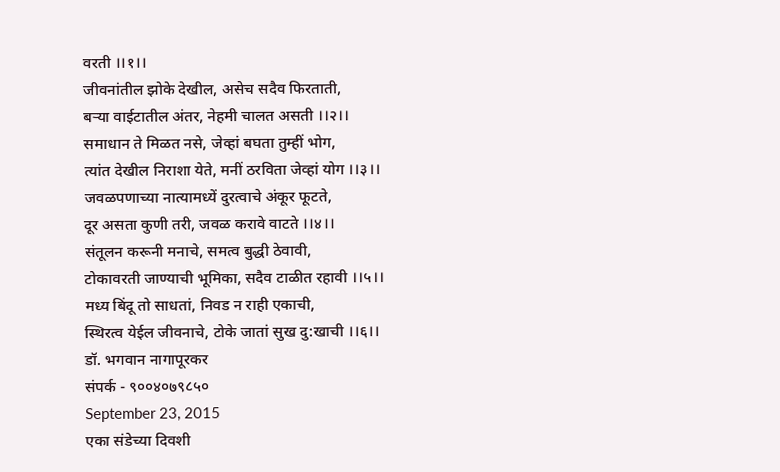वरती ।।१।।
जीवनांतील झोके देखील, असेच सदैव फिरताती,
बऱ्या वाईटातील अंतर, नेहमी चालत असती ।।२।।
समाधान ते मिळत नसे, जेव्हां बघता तुम्हीं भोग,
त्यांत देखील निराशा येते, मनीं ठरविता जेव्हां योग ।।३।।
जवळपणाच्या नात्यामध्यें दुरत्वाचे अंकूर फूटते,
दूर असता कुणी तरी, जवळ करावे वाटते ।।४।।
संतूलन करूनी मनाचे, समत्व बुद्धी ठेवावी,
टोकावरती जाण्याची भूमिका, सदैव टाळीत रहावी ।।५।।
मध्य बिंदू तो साधतां, निवड न राही एकाची,
स्थिरत्व येईल जीवनाचे, टोके जातां सुख दु:खाची ।।६।।
डॉ. भगवान नागापूरकर
संपर्क - ९००४०७९८५०
September 23, 2015
एका संडेच्या दिवशी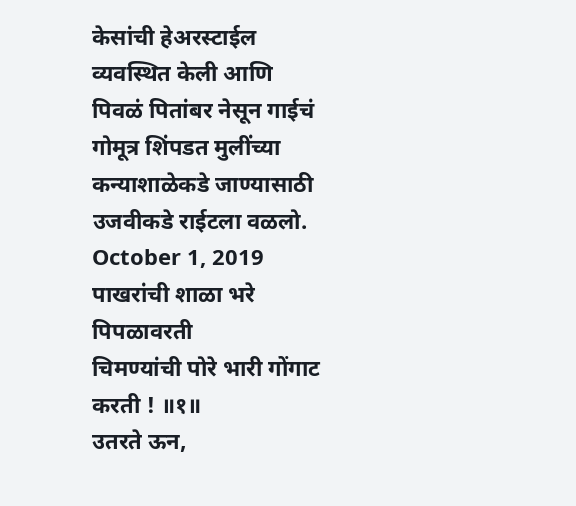केसांची हेअरस्टाईल व्यवस्थित केली आणि पिवळं पितांबर नेसून गाईचं गोमूत्र शिंपडत मुलींच्या कन्याशाळेकडे जाण्यासाठी उजवीकडे राईटला वळलो.
October 1, 2019
पाखरांची शाळा भरे पिपळावरती
चिमण्यांची पोरे भारी गोंगाट करती ! ॥१॥
उतरते ऊन,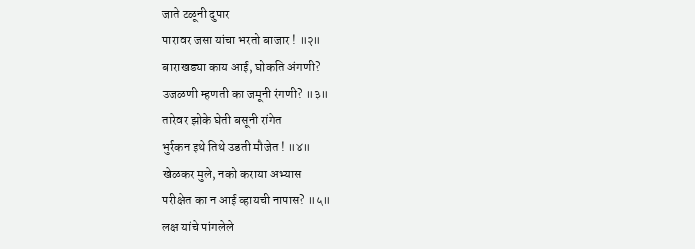जाते टळूनी दुपार
पारावर जसा यांचा भरतो बाजार ! ॥२॥
बाराखड्या काय आई, घोकति अंगणी?
उजळणी म्हणती का जमूनी रंगणी? ॥३॥
तारेवर झोके घेती बसूनी रांगेत
भुर्रकन इथे तिथे उडती मौजेत ! ॥४॥
खेळकर मुले, नको कराया अभ्यास
परीक्षेत का न आई व्हायची नापास? ॥५॥
लक्ष यांचे पांगलेले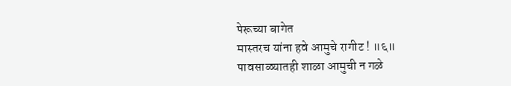पेरूच्या बागेत
मास्तरच यांना हवे आमुचे रागीट ! ॥६॥
पावसाळ्यातही शाळा आमुची न गळे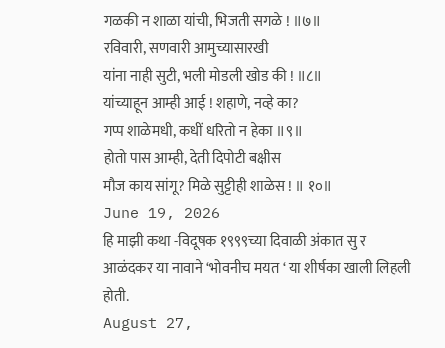गळकी न शाळा यांची, भिजती सगळे ! ॥७॥
रविवारी, सणवारी आमुच्यासारखी
यांना नाही सुटी, भली मोडली खोड की ! ॥८॥
यांच्याहून आम्ही आई ! शहाणे, नव्हे का?
गप्प शाळेमधी, कधीं धरितो न हेका ॥९॥
होतो पास आम्ही, देती दिपोटी बक्षीस
मौज काय सांगू? मिळे सुट्टीही शाळेस ! ॥ १०॥
June 19, 2026
हि माझी कथा -विदूषक १९९९च्या दिवाळी अंकात सु र आळंदकर या नावाने ‘भोवनीच मयत ‘ या शीर्षका खाली लिहली होती.
August 27,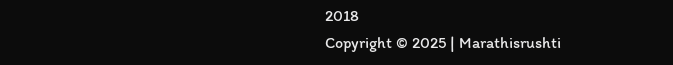2018
Copyright © 2025 | Marathisrushti